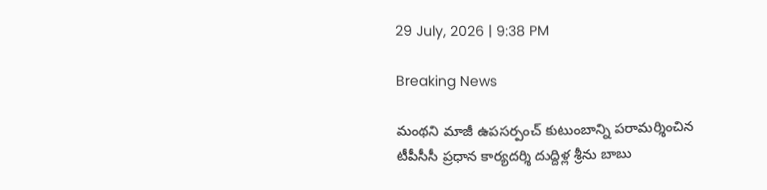29 July, 2026 | 9:38 PM

Breaking News

మంథని మాజీ ఉపసర్పంచ్ కుటుంబాన్ని పరామర్శించిన టీపీసీసీ ప్రధాన కార్యదర్శి దుద్దిళ్ల శ్రీను బాబు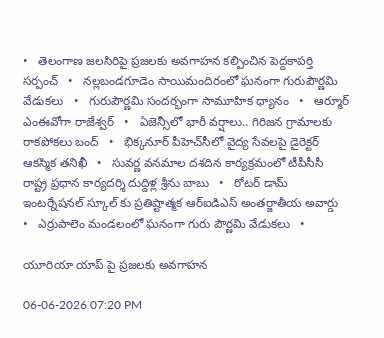•   తెలంగాణ జలసిరిపై ప్రజలకు అవగాహన కల్పించిన పెద్దకాపర్తి సర్పంచ్   •   నల్లబండగూడెం సాయిమందిరంలో ఘనంగా గురుపౌర్ణమి వేడుకలు   •   గురుపౌర్ణమి సందర్భంగా సామూహిక ధ్యానం   •   ఆర్మూర్ ఎంఈవోగా రాజేశ్వర్   •   ఏజెన్సీలో భారీ వర్షాలు.. గిరిజన గ్రామాలకు రాకపోకలు బంద్   •   భిక్కనూర్ పీహెచ్‌సీలో వైద్య సేవలపై డైరెక్టర్ ఆకస్మిక తనిఖీ   •   సువర్ణ వనమాల దశదిన కార్యక్రమంలో టీపీసీసీ రాష్ట్ర ప్రధాన కార్యదర్శి దుద్దిళ్ల శ్రీను బాబు   •   రోటర్ డామ్ ఇంటర్నేషనల్ స్కూల్ కు ప్రతిష్టాత్మక ఆర్ఐడిఎస్ అంతర్జాతీయ అవార్డు   •   ఎర్రుపాలెం మండలంలో ఘనంగా గురు పౌర్ణమి వేడుకలు   •

యూరియా యాప్ పై ప్రజలకు అవగాహన

06-06-2026 07:20 PM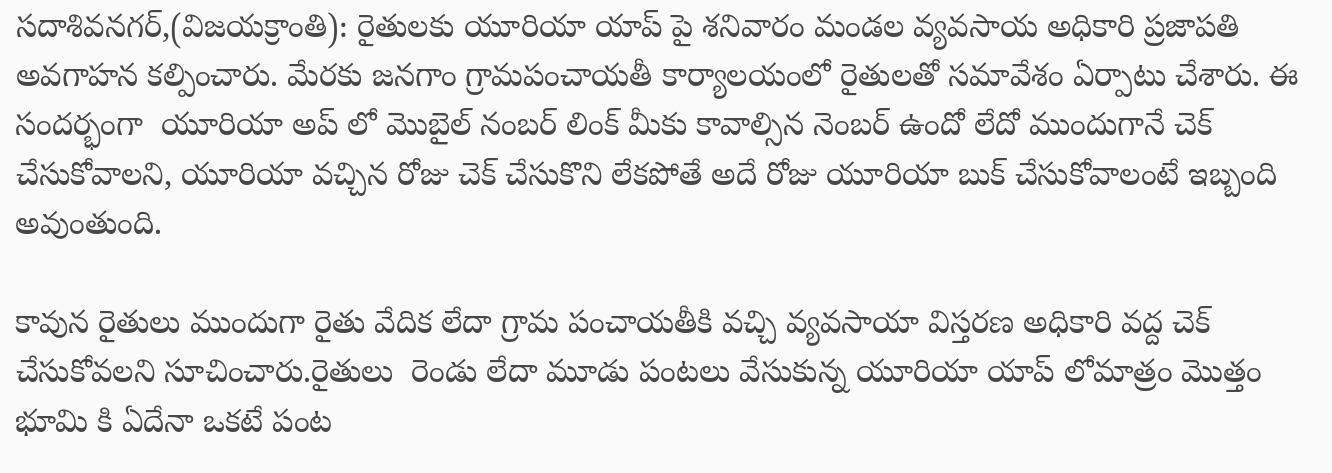సదాశివనగర్,(విజయక్రాంతి): రైతులకు యూరియా యాప్ పై శనివారం మండల వ్యవసాయ అధికారి ప్రజాపతి అవగాహన కల్పించారు. మేరకు జనగాం గ్రామపంచాయతీ కార్యాలయంలో రైతులతో సమావేశం ఏర్పాటు చేశారు. ఈ సందర్భంగా  యూరియా అప్ లో మొబైల్ నంబర్ లింక్ మీకు కావాల్సిన నెంబర్ ఉందో లేదో ముందుగానే చెక్ చేసుకోవాలని, యూరియా వచ్చిన రోజు చెక్ చేసుకొని లేకపోతే అదే రోజు యూరియా బుక్ చేసుకోవాలంటే ఇబ్బంది అవుంతుంది.

కావున రైతులు ముందుగా రైతు వేదిక లేదా గ్రామ పంచాయతీకి వచ్చి వ్యవసాయా విస్తరణ అధికారి వద్ద చెక్ చేసుకోవలని సూచించారు.రైతులు  రెండు లేదా మూడు పంటలు వేసుకున్న యూరియా యాప్ లోమాత్రం మొత్తం భూమి కి ఏదేనా ఒకటే పంట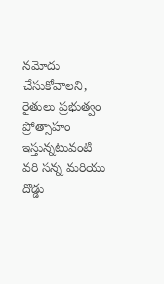నమోదు చేసుకోవాలని, రైతులు ప్రభుత్వం ప్రోత్సాహం ఇస్తున్నటువంటి వరి సన్న మరియు దొడ్డు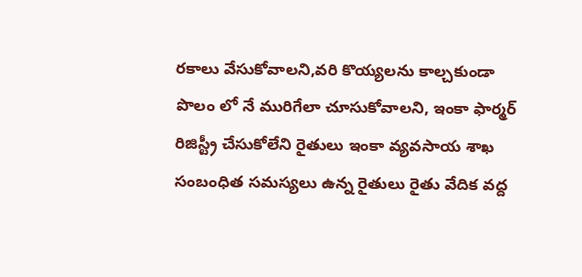రకాలు వేసుకోవాలని,వరి కొయ్యలను కాల్చకుండా పొలం లో నే మురిగేలా చూసుకోవాలని, ఇంకా ఫార్మర్ రిజిస్ట్రీ చేసుకోలేని రైతులు ఇంకా వ్యవసాయ శాఖ సంబంధిత సమస్యలు ఉన్న రైతులు రైతు వేదిక వద్ద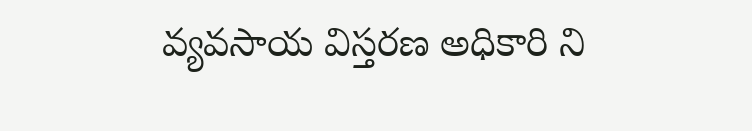వ్యవసాయ విస్తరణ అధికారి ని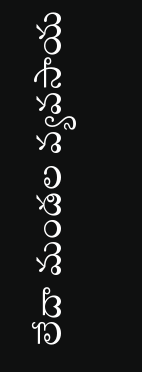లేదా మండల వ్యవసాయ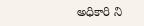అధికారి ని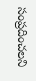సంప్రదించలని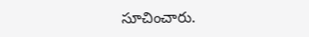సూచించారు.